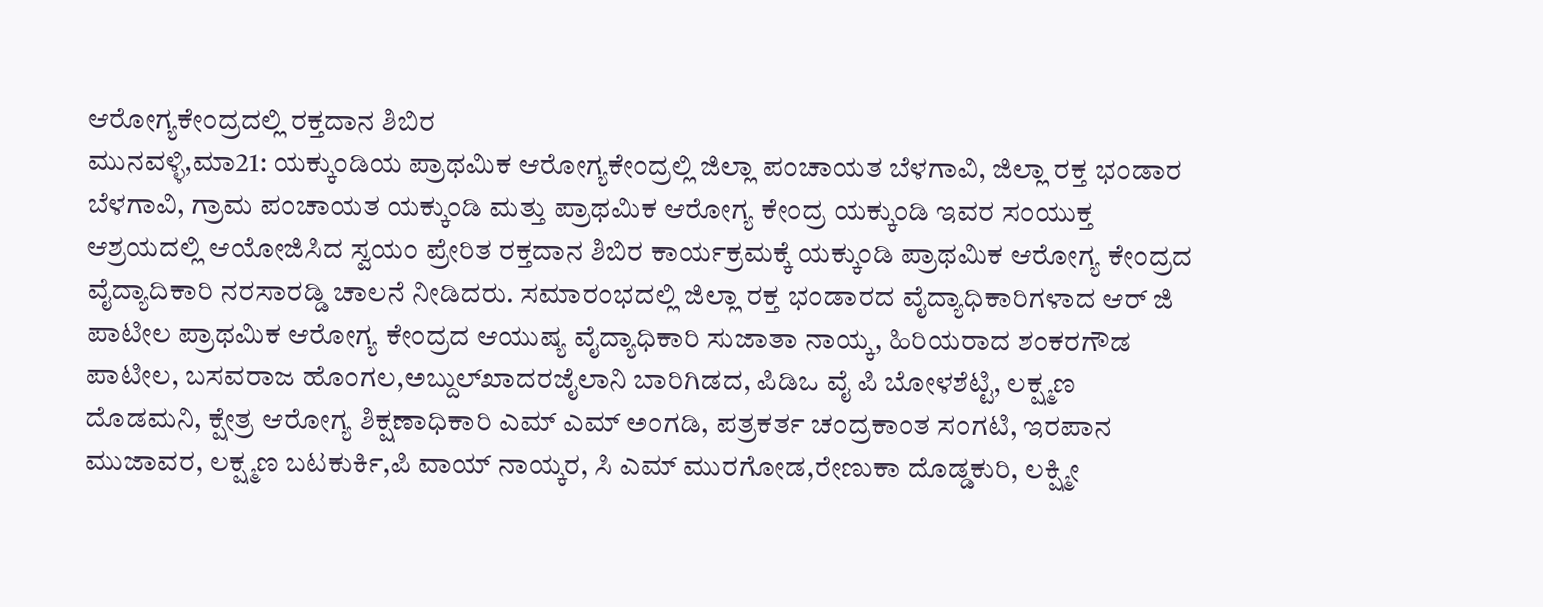ಆರೋಗ್ಯಕೇಂದ್ರದಲ್ಲಿ ರಕ್ತದಾನ ಶಿಬಿರ
ಮುನವಳ್ಳಿ,ಮಾ21: ಯಕ್ಕುಂಡಿಯ ಪ್ರಾಥಮಿಕ ಆರೋಗ್ಯಕೇಂದ್ರಲ್ಲಿ ಜಿಲ್ಲಾ ಪಂಚಾಯತ ಬೆಳಗಾವಿ, ಜಿಲ್ಲಾ ರಕ್ತ ಭಂಡಾರ ಬೆಳಗಾವಿ, ಗ್ರಾಮ ಪಂಚಾಯತ ಯಕ್ಕುಂಡಿ ಮತ್ತು ಪ್ರಾಥಮಿಕ ಆರೋಗ್ಯ ಕೇಂದ್ರ ಯಕ್ಕುಂಡಿ ಇವರ ಸಂಯುಕ್ತ ಆಶ್ರಯದಲ್ಲಿ ಆಯೋಜಿಸಿದ ಸ್ವಯಂ ಪ್ರೇರಿತ ರಕ್ತದಾನ ಶಿಬಿರ ಕಾರ್ಯಕ್ರಮಕ್ಕೆ ಯಕ್ಕುಂಡಿ ಪ್ರಾಥಮಿಕ ಆರೋಗ್ಯ ಕೇಂದ್ರದ ವೈದ್ಯಾದಿಕಾರಿ ನರಸಾರಡ್ಡಿ ಚಾಲನೆ ನೀಡಿದರು. ಸಮಾರಂಭದಲ್ಲಿ ಜಿಲ್ಲಾ ರಕ್ತ ಭಂಡಾರದ ವೈದ್ಯಾಧಿಕಾರಿಗಳಾದ ಆರ್ ಜಿ ಪಾಟೀಲ ಪ್ರಾಥಮಿಕ ಆರೋಗ್ಯ ಕೇಂದ್ರದ ಆಯುಷ್ಯ ವೈದ್ಯಾಧಿಕಾರಿ ಸುಜಾತಾ ನಾಯ್ಕ, ಹಿರಿಯರಾದ ಶಂಕರಗೌಡ ಪಾಟೀಲ, ಬಸವರಾಜ ಹೊಂಗಲ,ಅಬ್ದುಲ್‍ಖಾದರಜೈಲಾನಿ ಬಾರಿಗಿಡದ, ಪಿಡಿಒ ವೈ ಪಿ ಬೋಳಶೆಟ್ಟಿ, ಲಕ್ಷ್ಮಣ ದೊಡಮನಿ, ಕ್ಷೇತ್ರ ಆರೋಗ್ಯ ಶಿಕ್ಷಣಾಧಿಕಾರಿ ಎಮ್ ಎಮ್ ಅಂಗಡಿ, ಪತ್ರಕರ್ತ ಚಂದ್ರಕಾಂತ ಸಂಗಟಿ, ಇರಪಾನ ಮುಜಾವರ, ಲಕ್ಷ್ಮಣ ಬಟಕುರ್ಕಿ,ಪಿ ವಾಯ್ ನಾಯ್ಕರ, ಸಿ ಎಮ್ ಮುರಗೋಡ,ರೇಣುಕಾ ದೊಡ್ಡಕುರಿ, ಲಕ್ಷ್ಮೀ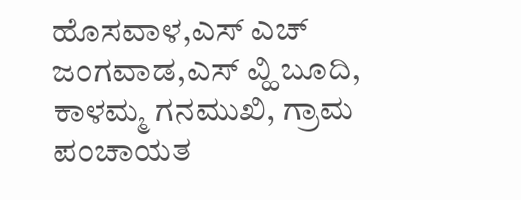ಹೊಸವಾಳ,ಎಸ್ ಎಚ್ ಜಂಗವಾಡ,ಎಸ್ ವ್ಹಿ ಬೂದಿ, ಕಾಳಮ್ಮ ಗನಮುಖಿ, ಗ್ರಾಮ ಪಂಚಾಯತ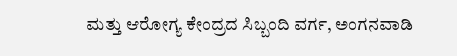ಮತ್ತು ಆರೋಗ್ಯ ಕೇಂದ್ರದ ಸಿಬ್ಬಂದಿ ವರ್ಗ, ಅಂಗನವಾಡಿ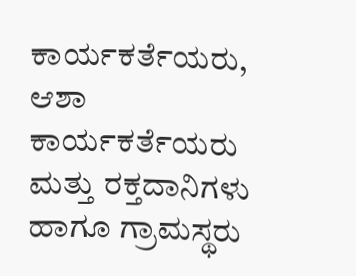ಕಾರ್ಯಕರ್ತೆಯರು, ಆಶಾ ಕಾರ್ಯಕರ್ತೆಯರು ಮತ್ತು ರಕ್ತದಾನಿಗಳು ಹಾಗೂ ಗ್ರಾಮಸ್ಥರು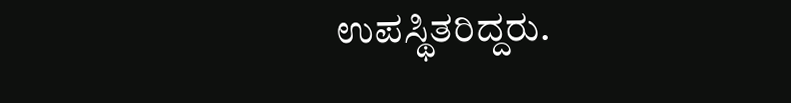ಉಪಸ್ಥಿತರಿದ್ದರು.